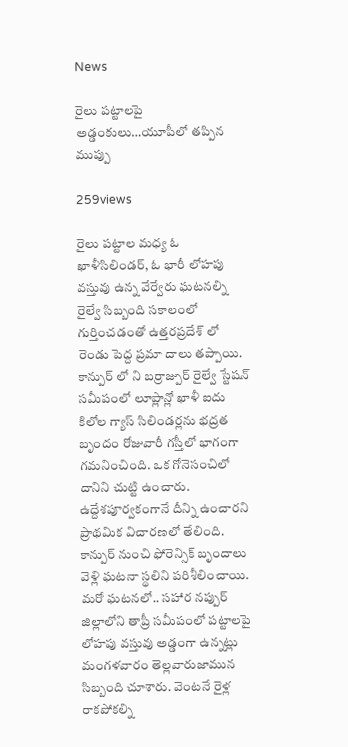News

రైలు పట్టాలపై అడ్డంకులు…యూపీలో తప్పిన ముప్పు

259views

రైలు పట్టాల మధ్య ఓ ఖాళీసిలిండర్, ఓ భారీ లోహపు వస్తువు ఉన్న వేర్వేరు ఘటనల్ని రైల్వే సిబ్బంది సకాలంలో గుర్తించడంతో ఉత్తరప్రదేశ్ లో రెండు పెద్ద ప్రమా దాలు తప్పాయి. కాన్పుర్ లో ని బర్రాజ్పుర్ రైల్వే స్టేషన్ సమీపంలో లూప్లాన్లో ఖాళీ ఐదు కిలోల గ్యాస్ సిలిండర్లను భద్రత బృందం రోజువారీ గస్తీలో భాగంగా గమనించింది. ఒక గోనెసంచిలో దానిని చుట్టి ఉంచారు. ఉద్దేశపూర్వకంగానే దీన్ని ఉంచారని ప్రాథమిక విచారణలో తేలింది. కాన్పుర్ నుంచి ఫోరెన్సిక్ బృందాలు వెళ్లి ఘటనా స్థలిని పరిశీలించాయి. మరో ఘటనలో.. సహార నప్పుర్ జిల్లాలోని తాప్రీ సమీపంలో పట్టాలపై లోహపు వస్తువు అడ్డంగా ఉన్నట్లు మంగళవారం తెల్లవారుజామున సిబ్బంది చూశారు. వెంటనే రైళ్ల రాకపోకల్ని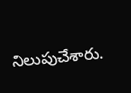నిలుపుచేశారు.